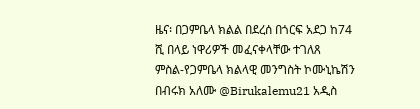ዜና፡ በጋምቤላ ክልል በደረሰ በጎርፍ አደጋ ከ74 ሺ በላይ ነዋሪዎች መፈናቀላቸው ተገለጸ
ምስል-የጋምቤላ ክልላዊ መንግስት ኮሙኒኬሽን በብሩክ አለሙ @Birukalemu21 አዲስ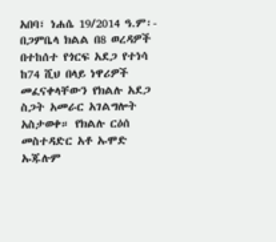አበባ፣ ነሐሴ 19/2014 ዓ.ም፡- በጋምቤላ ክልል በ8 ወረዳዎች በተከሰተ የጎርፍ አደጋ የተነሳ ከ74 ሺህ በላይ ነዋሪዎች መፈናቀላቸውን የክልሉ አደጋ ስጋት አመራር አገልግሎት አስታወቀ። የክልሉ ርዕሰ መስተዳድር አቶ ኡሞድ ኡጁሉም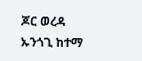ጆር ወረዳ ኡንጎጊ ከተማ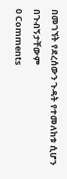በመገኘት የደረሰውን ጉዳት የተመለከቱ ሲሆን በጉብኝታቸውም
0 Comments